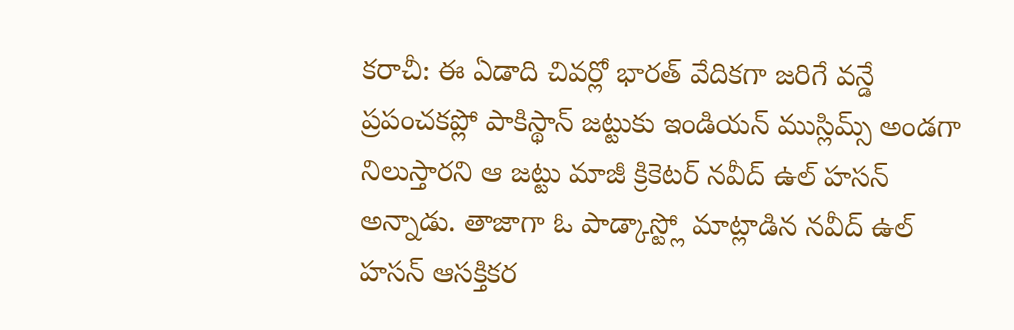కరాచీ: ఈ ఏడాది చివర్లో భారత్ వేదికగా జరిగే వన్డే ప్రపంచకప్లో పాకిస్థాన్ జట్టుకు ఇండియన్ ముస్లిమ్స్ అండగా నిలుస్తారని ఆ జట్టు మాజీ క్రికెటర్ నవీద్ ఉల్ హసన్ అన్నాడు. తాజాగా ఓ పాడ్కాస్ట్లో మాట్లాడిన నవీద్ ఉల్ హసన్ ఆసక్తికర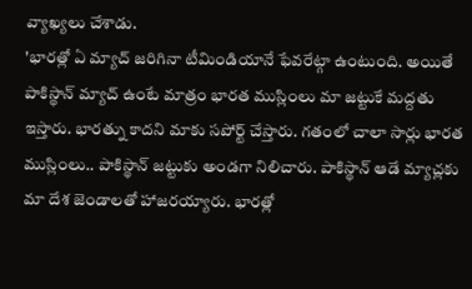వ్యాఖ్యలు చేశాడు.
'భారత్లో ఏ మ్యాచ్ జరిగినా టీమిండియానే ఫేవరేట్గా ఉంటుంది. అయితే పాకిస్థాన్ మ్యాచ్ ఉంటే మాత్రం భారత ముస్లింలు మా జట్టుకే మద్దతు ఇస్తారు. భారత్ను కాదని మాకు సపోర్ట్ చేస్తారు. గతంలో చాలా సార్లు భారత ముస్లింలు.. పాకిస్థాన్ జట్టుకు అండగా నిలిచారు. పాకిస్థాన్ ఆడే మ్యాచ్లకు మా దేశ జెండాలతో హాజరయ్యారు. భారత్లో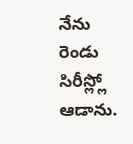నేను రెండు సిరీస్ల్లో ఆడాను.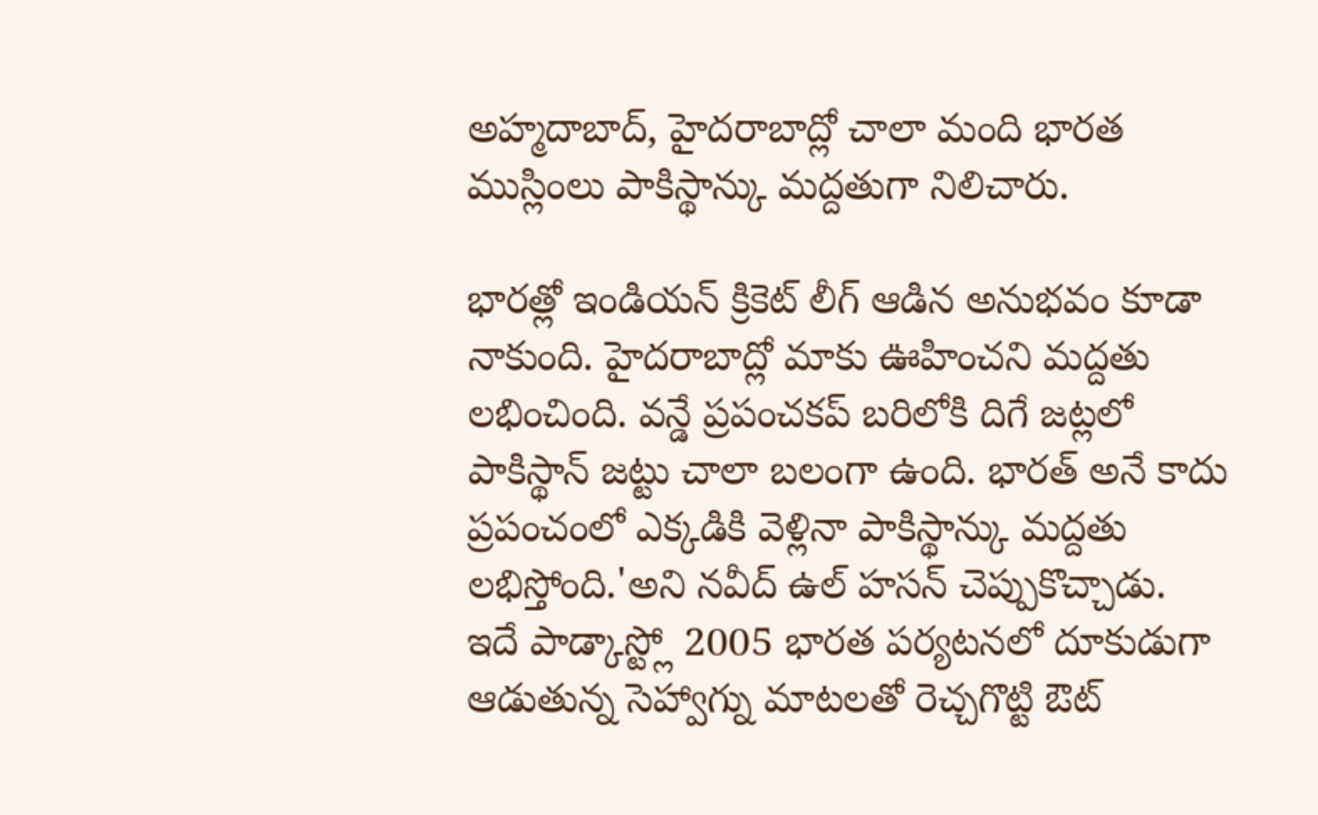అహ్మదాబాద్, హైదరాబాద్లో చాలా మంది భారత ముస్లింలు పాకిస్థాన్కు మద్దతుగా నిలిచారు.

భారత్లో ఇండియన్ క్రికెట్ లీగ్ ఆడిన అనుభవం కూడా నాకుంది. హైదరాబాద్లో మాకు ఊహించని మద్దతు లభించింది. వన్డే ప్రపంచకప్ బరిలోకి దిగే జట్లలో పాకిస్థాన్ జట్టు చాలా బలంగా ఉంది. భారత్ అనే కాదు ప్రపంచంలో ఎక్కడికి వెళ్లినా పాకిస్థాన్కు మద్దతు లభిస్తోంది.'అని నవీద్ ఉల్ హసన్ చెప్పుకొచ్చాడు.
ఇదే పాడ్కాస్ట్లో 2005 భారత పర్యటనలో దూకుడుగా ఆడుతున్న సెహ్వాగ్ను మాటలతో రెచ్చగొట్టి ఔట్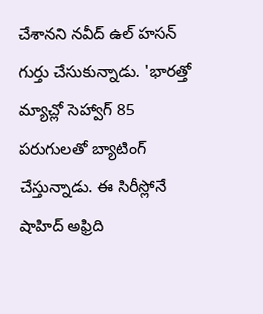చేశానని నవీద్ ఉల్ హసన్ గుర్తు చేసుకున్నాడు. 'భారత్తో మ్యాచ్లో సెహ్వాగ్ 85 పరుగులతో బ్యాటింగ్ చేస్తున్నాడు. ఈ సిరీస్లోనే షాహిద్ అఫ్రిది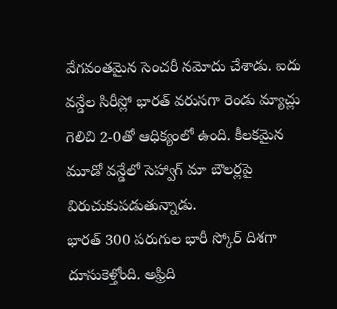వేగవంతమైన సెంచరీ నమోదు చేశాడు. ఐదు వన్డేల సిరీస్లో భారత్ వరుసగా రెండు మ్యాచ్లు గెలిచి 2-0తో ఆధిక్యంలో ఉంది. కీలకమైన మూడో వన్డేలో సెహ్వాగ్ మా బౌలర్లపై విరుచుకుపడుతున్నాడు.
భారత్ 300 పరుగుల భారీ స్కోర్ దిశగా దూసుకెళ్తోంది. అఫ్రిది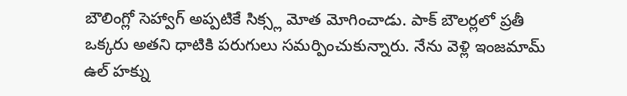బౌలింగ్లో సెహ్వాగ్ అప్పటికే సిక్స్ల మోత మోగించాడు. పాక్ బౌలర్లలో ప్రతీ ఒక్కరు అతని ధాటికి పరుగులు సమర్పించుకున్నారు. నేను వెళ్లి ఇంజమామ్ ఉల్ హక్ను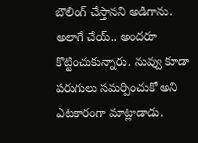బౌలింగ్ చేస్తానని అడిగాను. అలాగే చేయ్.. అందరూ కొట్టించుకున్నారు. నువ్వు కూడా పరుగులు సమర్పించుకో అని ఎటకారంగా మాట్లాడాడు.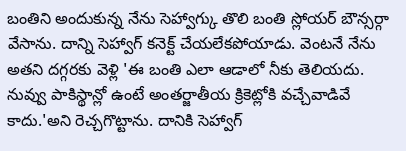బంతిని అందుకున్న నేను సెహ్వాగ్కు తొలి బంతి స్లోయర్ బౌన్సర్గా వేసాను. దాన్ని సెహ్వాగ్ కనెక్ట్ చేయలేకపోయాడు. వెంటనే నేను అతని దగ్గరకు వెళ్లి 'ఈ బంతి ఎలా ఆడాలో నీకు తెలియదు. నువ్వు పాకిస్థాన్లో ఉంటే అంతర్జాతీయ క్రికెట్లోకి వచ్చేవాడివే కాదు.'అని రెచ్చగొట్టాను. దానికి సెహ్వాగ్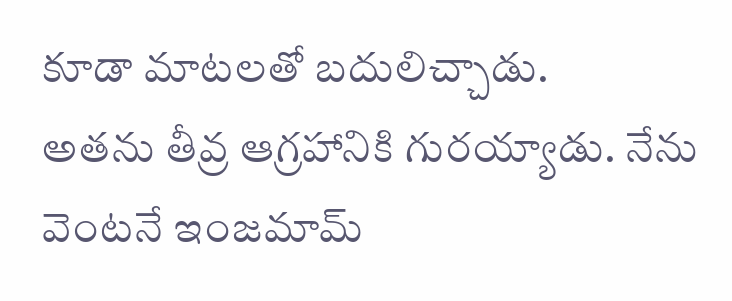కూడా మాటలతో బదులిచ్చాడు.
అతను తీవ్ర ఆగ్రహానికి గురయ్యాడు. నేను వెంటనే ఇంజమామ్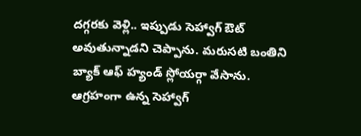దగ్గరకు వెళ్లి.. ఇప్పుడు సెహ్వాగ్ ఔట్ అవుతున్నాడని చెప్పాను. మరుసటి బంతిని బ్యాక్ ఆఫ్ హ్యండ్ స్లోయర్గా వేసాను. ఆగ్రహంగా ఉన్న సెహ్వాగ్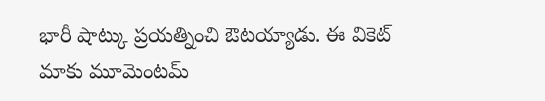భారీ షాట్కు ప్రయత్నించి ఔటయ్యాడు. ఈ వికెట్ మాకు మూమెంటమ్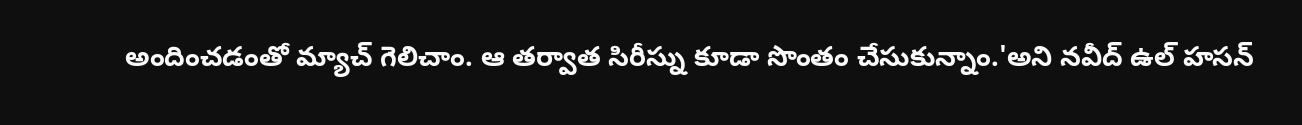అందించడంతో మ్యాచ్ గెలిచాం. ఆ తర్వాత సిరీస్ను కూడా సొంతం చేసుకున్నాం.'అని నవీద్ ఉల్ హసన్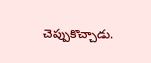చెప్పుకొచ్చాడు.